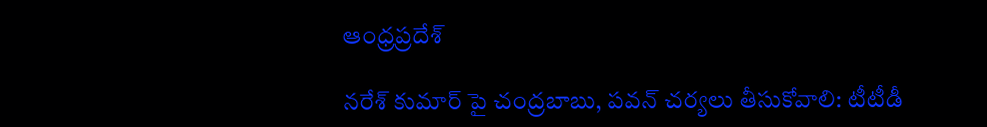ఆంధ్రప్రదేశ్

నరేశ్ కుమార్ పై చంద్రబాబు, పవన్ చర్యలు తీసుకోవాలి: టీటీడీ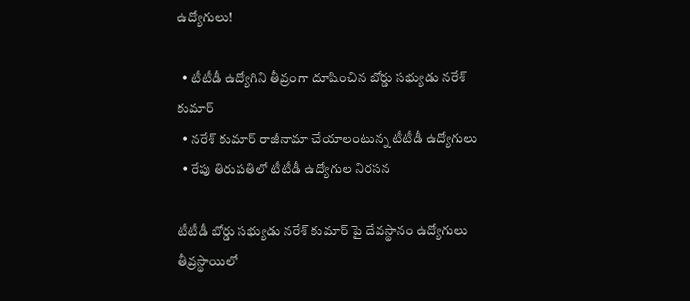ఉద్యోగులు!

  • టీటీడీ ఉద్యోగిని తీవ్రంగా దూషించిన బోర్డు సభ్యుడు నరేశ్ కుమార్
  • నరేశ్ కుమార్ రాజీనామా చేయాలంటున్న టీటీడీ ఉద్యోగులు
  • రేపు తిరుపతిలో టీటీడీ ఉద్యోగుల నిరసన

టీటీడీ బోర్డు సభ్యుడు నరేశ్ కుమార్ పై దేవస్థానం ఉద్యోగులు తీవ్రస్థాయిలో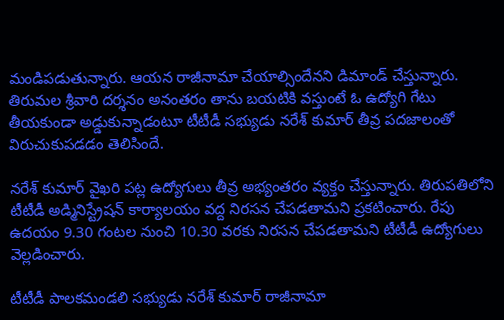మండిపడుతున్నారు. ఆయన రాజీనామా చేయాల్సిందేనని డిమాండ్ చేస్తున్నారు. తిరుమల శ్రీవారి దర్శనం అనంతరం తాను బయటికి వస్తుంటే ఓ ఉద్యోగి గేటు తీయకుండా అడ్డుకున్నాడంటూ టీటీడీ సభ్యుడు నరేశ్ కుమార్ తీవ్ర పదజాలంతో విరుచుకుపడడం తెలిసిందే.

నరేశ్ కుమార్ వైఖరి పట్ల ఉద్యోగులు తీవ్ర అభ్యంతరం వ్యక్తం చేస్తున్నారు. తిరుపతిలోని టీటీడీ అడ్మినిస్ట్రేషన్ కార్యాలయం వద్ద నిరసన చేపడతామని ప్రకటించారు. రేపు ఉదయం 9.30 గంటల నుంచి 10.30 వరకు నిరసన చేపడతామని టీటీడీ ఉద్యోగులు వెల్లడించారు.

టీటీడీ పాలకమండలి సభ్యుడు నరేశ్ కుమార్ రాజీనామా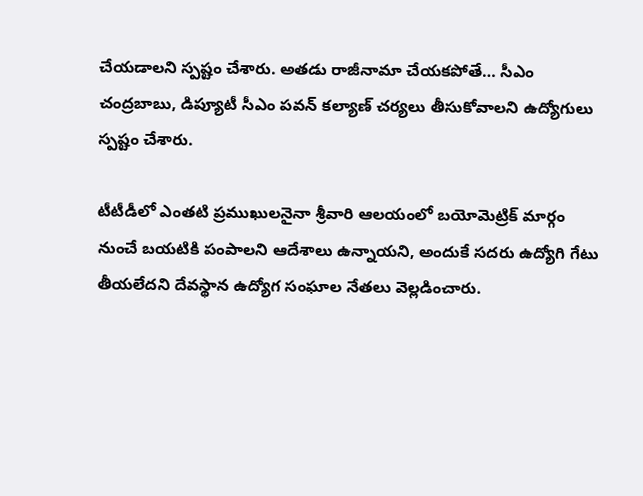చేయడాలని స్పష్టం చేశారు. అతడు రాజీనామా చేయకపోతే… సీఎం చంద్రబాబు, డిప్యూటీ సీఎం పవన్ కల్యాణ్ చర్యలు తీసుకోవాలని ఉద్యోగులు స్పష్టం చేశారు.

టీటీడీలో ఎంతటి ప్రముఖులనైనా శ్రీవారి ఆలయంలో బయోమెట్రిక్ మార్గం నుంచే బయటికి పంపాలని ఆదేశాలు ఉన్నాయని, అందుకే సదరు ఉద్యోగి గేటు తీయలేదని దేవస్థాన ఉద్యోగ సంఘాల నేతలు వెల్లడించారు.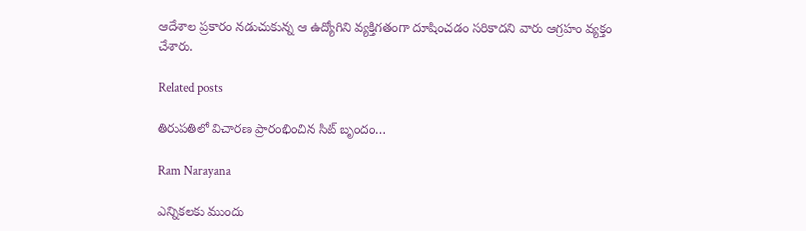ఆదేశాల ప్రకారం నడుచుకున్న ఆ ఉద్యోగిని వ్యక్తిగతంగా దూషించడం సరికాదని వారు ఆగ్రహం వ్యక్తం చేశారు.

Related posts

తిరుపతిలో విచారణ ప్రారంభించిన సిట్‌ బృందం…

Ram Narayana

ఎన్నికలకు ముందు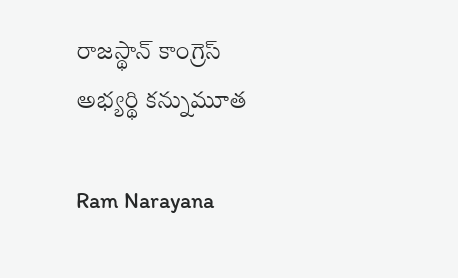రాజస్థాన్ కాంగ్రెస్ అభ్యర్థి కన్నుమూత

Ram Narayana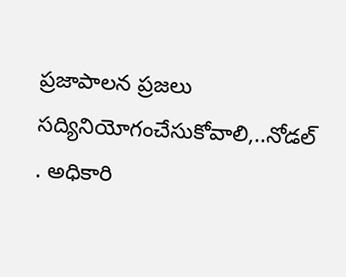ప్రజాపాలన ప్రజలు సద్యినియోగంచేసుకోవాలి,..నోడల్ . అధికారి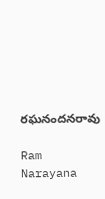రఘనందనరావు

Ram Narayana